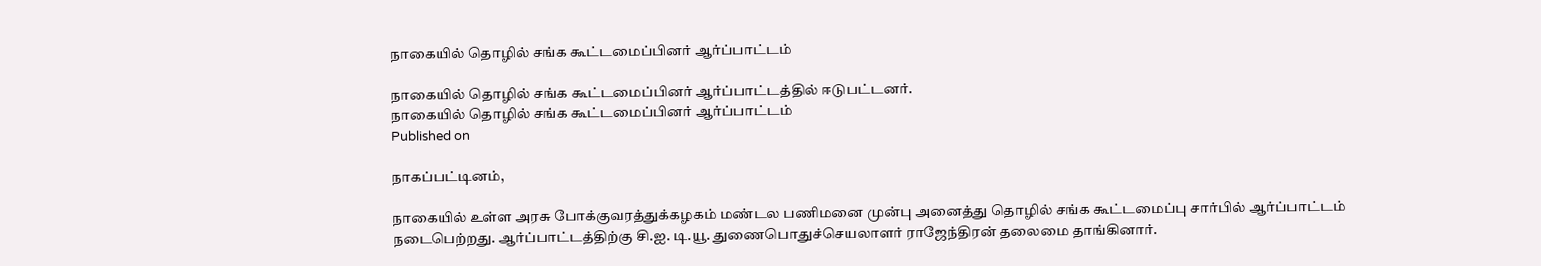நாகையில் தொழில் சங்க கூட்டமைப்பினர் ஆர்ப்பாட்டம்

நாகையில் தொழில் சங்க கூட்டமைப்பினர் ஆர்ப்பாட்டத்தில் ஈடுபட்டனர்.
நாகையில் தொழில் சங்க கூட்டமைப்பினர் ஆர்ப்பாட்டம்
Published on

நாகப்பட்டினம்,

நாகையில் உள்ள அரசு போக்குவரத்துக்கழகம் மண்டல பணிமனை முன்பு அனைத்து தொழில் சங்க கூட்டமைப்பு சார்பில் ஆர்ப்பாட்டம் நடைபெற்றது. ஆர்ப்பாட்டத்திற்கு சி.ஐ. டி.யூ. துணைபொதுச்செயலாளர் ராஜேந்திரன் தலைமை தாங்கினார்.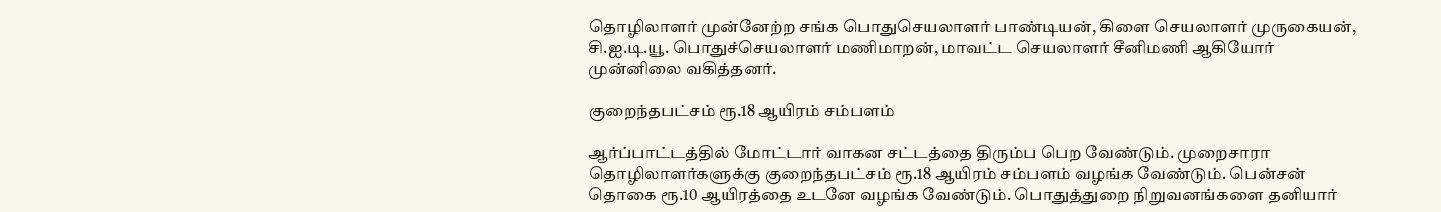தொழிலாளர் முன்னேற்ற சங்க பொதுசெயலாளர் பாண்டியன், கிளை செயலாளர் முருகையன், சி.ஐ.டி.யூ. பொதுச்செயலாளர் மணிமாறன், மாவட்ட செயலாளர் சீனிமணி ஆகியோர் முன்னிலை வகித்தனர்.

குறைந்தபட்சம் ரூ.18 ஆயிரம் சம்பளம்

ஆர்ப்பாட்டத்தில் மோட்டார் வாகன சட்டத்தை திரும்ப பெற வேண்டும். முறைசாரா தொழிலாளர்களுக்கு குறைந்தபட்சம் ரூ.18 ஆயிரம் சம்பளம் வழங்க வேண்டும். பென்சன் தொகை ரூ.10 ஆயிரத்தை உடனே வழங்க வேண்டும். பொதுத்துறை நிறுவனங்களை தனியார்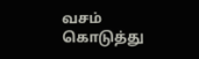வசம் கொடுத்து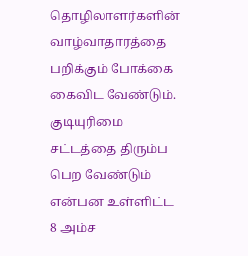தொழிலாளர்களின் வாழ்வாதாரத்தை பறிக்கும் போக்கை கைவிட வேண்டும். குடியுரிமை சட்டத்தை திரும்ப பெற வேண்டும் என்பன உள்ளிட்ட 8 அம்ச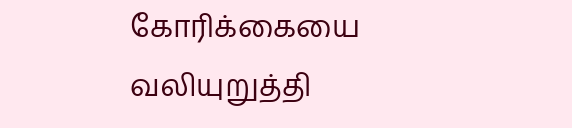கோரிக்கையை வலியுறுத்தி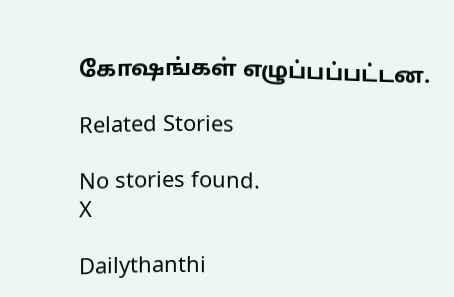கோஷங்கள் எழுப்பப்பட்டன.

Related Stories

No stories found.
X

Dailythanthi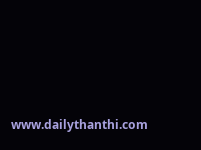www.dailythanthi.com